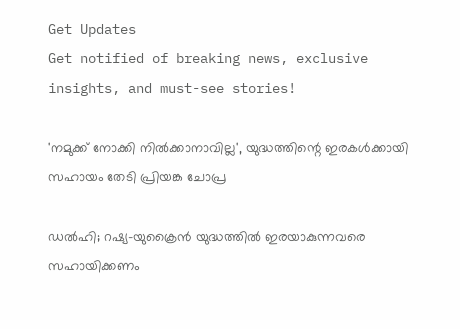Get Updates
Get notified of breaking news, exclusive insights, and must-see stories!

'നമുക്ക് നോക്കി നിൽക്കാനാവില്ല', യുദ്ധത്തിന്റെ ഇരകൾക്കായി സഹായം തേടി പ്രിയങ്ക ചോപ്ര

ഡൽഹി; റഷ്യ-യുക്രൈൻ യുദ്ധത്തിൽ ഇരയാകുന്നവരെ സഹായിക്കണം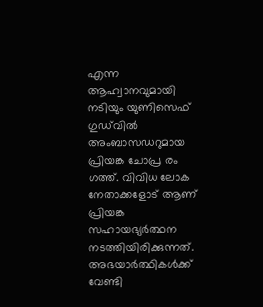എന്ന ആഹ്വാനവുമായി നടിയും യുണിസെഫ് ഗുഡ്‌വിൽ അംബാസഡറുമായ പ്രിയങ്ക ചോപ്ര രം ഗത്ത്. വിവിധ ലോക നേതാക്കളോട് ആണ് പ്രിയങ്ക സഹായഭ്യർത്ഥന നടത്തിയിരിക്കുന്നത്. അഭയാർത്ഥികൾക്ക് വേണ്ടി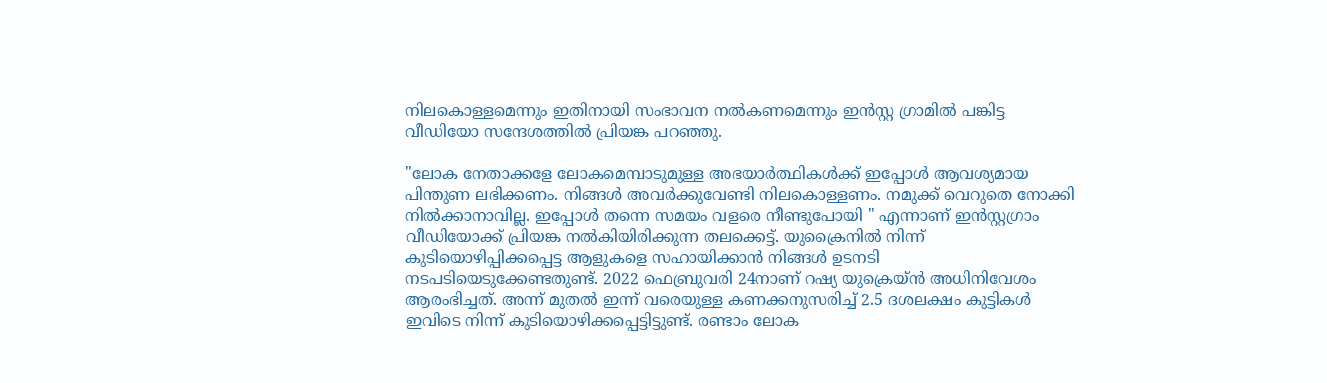നിലകൊള്ളമെന്നും ഇതിനായി സംഭാവന നൽകണമെന്നും ഇൻസ്റ്റ ഗ്രാമിൽ പങ്കിട്ട വീഡിയോ സന്ദേശത്തിൽ പ്രിയങ്ക പറഞ്ഞു.

"ലോക നേതാക്കളേ ലോകമെമ്പാടുമുള്ള അഭയാർത്ഥികൾക്ക് ഇപ്പോൾ ആവശ്യമായ പിന്തുണ ലഭിക്കണം. നിങ്ങൾ അവർക്കുവേണ്ടി നിലകൊള്ളണം. നമുക്ക് വെറുതെ നോക്കി നിൽക്കാനാവില്ല. ഇപ്പോൾ തന്നെ സമയം വളരെ നീണ്ടുപോയി " എന്നാണ് ഇൻസ്റ്റഗ്രാം വീഡിയോക്ക് പ്രിയങ്ക നൽകിയിരിക്കുന്ന തലക്കെട്ട്. യുക്രൈനിൽ നിന്ന് കുടിയൊഴിപ്പിക്കപ്പെട്ട ആളുകളെ സഹായിക്കാൻ നിങ്ങൾ ഉടനടി നടപടിയെടുക്കേണ്ടതുണ്ട്. 2022 ഫെബ്രുവരി 24നാണ് റഷ്യ യുക്രെയ്ൻ അധിനിവേശം ആരംഭിച്ചത്. അന്ന് മുതൽ ഇന്ന് വരെയുള്ള കണക്കനുസരിച്ച് 2.5 ദശലക്ഷം കുട്ടികൾ ഇവിടെ നിന്ന് കുടിയൊഴിക്കപ്പെട്ടിട്ടുണ്ട്. രണ്ടാം ലോക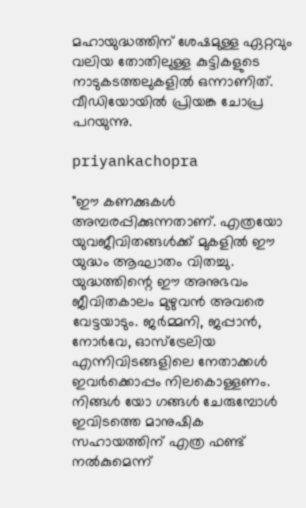മഹായുദ്ധത്തിന് ശേഷമുള്ള ഏറ്റവും വലിയ തോതിലുള്ള കുട്ടികളുടെ നാടുകടത്തലുകളിൽ ഒന്നാണിത്. വീഡിയോയിൽ പ്രിയങ്ക ചോപ്ര പറയുന്നു.

priyankachopra

"ഈ കണക്കുകൾ അമ്പരപ്പിക്കുന്നതാണ്. എത്രയോ യുവജീവിതങ്ങൾക്ക് മുകളിൽ ഈ യുദ്ധം ആഘാതം വിതച്ചു. യുദ്ധത്തിന്റെ ഈ അനുഭവം ജീവിതകാലം മുഴുവൻ അവരെ വേട്ടയാടും. ജർമ്മനി, ജപ്പാൻ, നോർവേ, ഓസ്‌ട്രേലിയ എന്നിവിടങ്ങളിലെ നേതാക്കൾ ഇവർക്കൊപ്പം നിലകൊള്ളണം. നിങ്ങൾ യോ ഗങ്ങൾ ചേരുമ്പോൾ ഇവിടത്തെ മാനുഷിക സഹായത്തിന് എത്ര ഫണ്ട് നൽകുമെന്ന്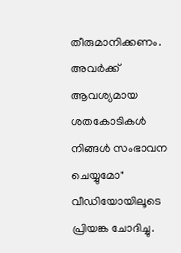തീരുമാനിക്കണം. അവർക്ക് ആവശ്യമായ ശതകോടികൾ നിങ്ങൾ സംഭാവന ചെയ്യുമോ" വീഡിയോയിലൂടെ പ്രിയങ്ക ചോദിച്ചു.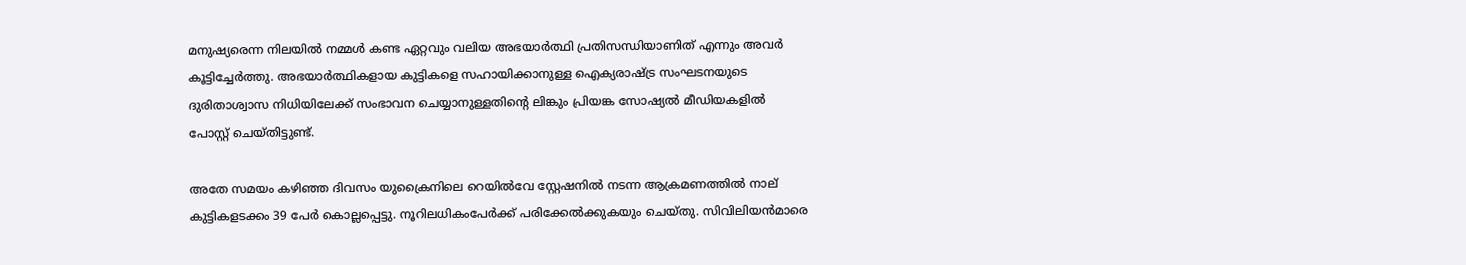മനുഷ്യരെന്ന നിലയിൽ നമ്മൾ കണ്ട ഏറ്റവും വലിയ അഭയാർത്ഥി പ്രതിസന്ധിയാണിത് എന്നും അവർ കൂട്ടിച്ചേർത്തു. അഭയാർത്ഥികളായ കുട്ടികളെ സഹായിക്കാനുള്ള ഐക്യരാഷ്ട്ര സംഘടനയുടെ ദുരിതാശ്വാസ നിധിയിലേക്ക് സംഭാവന ചെയ്യാനുള്ളതിന്റെ ലിങ്കും പ്രിയങ്ക സോഷ്യൽ മീഡിയകളിൽ പോസ്റ്റ് ചെയ്തിട്ടുണ്ട്.

അതേ സമയം കഴിഞ്ഞ ദിവസം യുക്രൈനിലെ റെയിൽവേ സ്റ്റേഷനിൽ നടന്ന ആക്രമണത്തിൽ നാല് കുട്ടികളടക്കം 39 പേർ കൊല്ലപ്പെട്ടു. നൂറിലധികംപേര്‍ക്ക് പരിക്കേല്‍ക്കുകയും ചെയ്തു. സിവിലിയന്‍മാരെ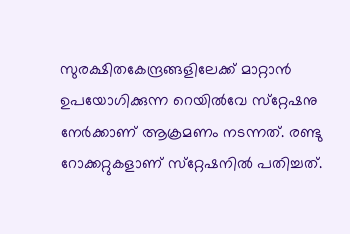സുരക്ഷിതകേന്ദ്രങ്ങളിലേക്ക് മാറ്റാന്‍ ഉപയോഗിക്കുന്ന റെയില്‍വേ സ്‌റ്റേഷനു നേര്‍ക്കാണ് ആക്രമണം നടന്നത്. രണ്ടു റോക്കറ്റുകളാണ് സ്‌റ്റേഷനിൽ പതിച്ചത്.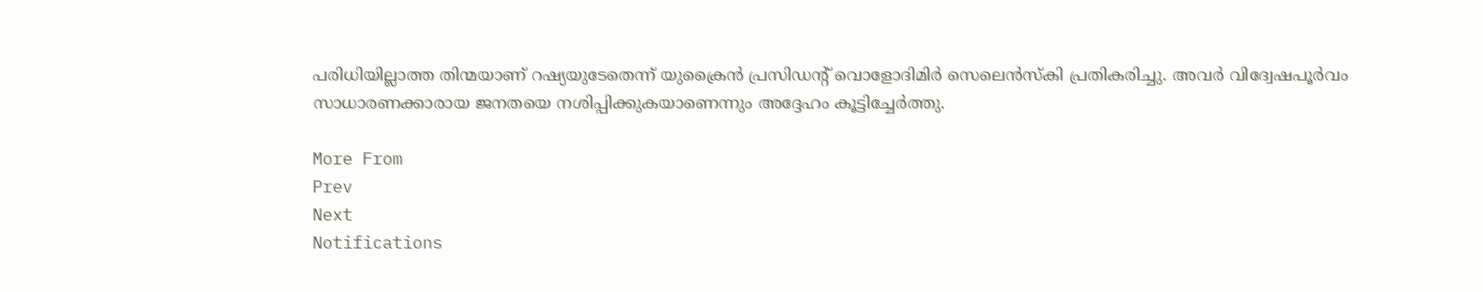പരിധിയില്ലാത്ത തിന്മയാണ് റഷ്യയുടേതെന്ന് യുക്രൈന്‍ പ്രസിഡന്റ് വൊളോദിമിര്‍ സെലെന്‍സ്‌കി പ്രതികരിച്ചു. അവര്‍ വിദ്വേഷപൂര്‍വം സാധാരണക്കാരായ ജനതയെ നശിപ്പിക്കുകയാണെന്നും അദ്ദേഹം കൂട്ടിച്ചേർത്തു.

More From
Prev
Next
Notifications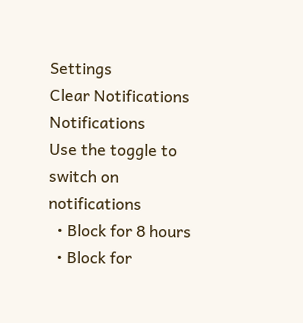Settings
Clear Notifications
Notifications
Use the toggle to switch on notifications
  • Block for 8 hours
  • Block for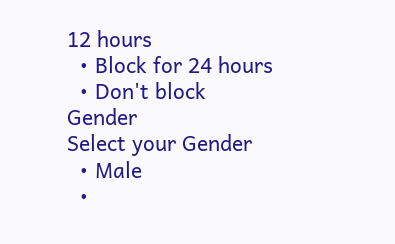12 hours
  • Block for 24 hours
  • Don't block
Gender
Select your Gender
  • Male
  •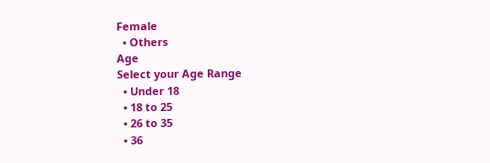Female
  • Others
Age
Select your Age Range
  • Under 18
  • 18 to 25
  • 26 to 35
  • 36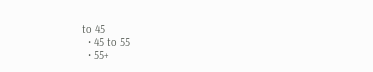to 45
  • 45 to 55
  • 55+